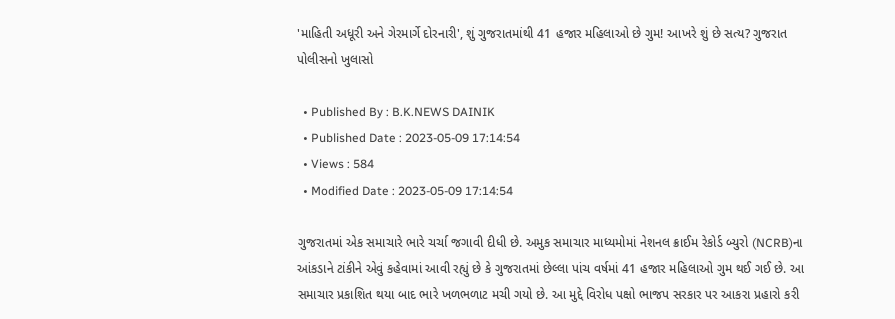'માહિતી અધૂરી અને ગેરમાર્ગે દોરનારી', શું ગુજરાતમાંથી 41 હજાર મહિલાઓ છે ગુમ! આખરે શું છે સત્ય? ગુજરાત પોલીસનો ખુલાસો

  • Published By : B.K.NEWS DAINIK
  • Published Date : 2023-05-09 17:14:54
  • Views : 584
  • Modified Date : 2023-05-09 17:14:54

ગુજરાતમાં એક સમાચારે ભારે ચર્ચા જગાવી દીધી છે. અમુક સમાચાર માધ્યમોમાં નેશનલ ક્રાઈમ રેકોર્ડ બ્યુરો (NCRB)ના આંકડાને ટાંકીને એવું કહેવામાં આવી રહ્યું છે કે ગુજરાતમાં છેલ્લા પાંચ વર્ષમાં 41 હજાર મહિલાઓ ગુમ થઈ ગઈ છે. આ સમાચાર પ્રકાશિત થયા બાદ ભારે ખળભળાટ મચી ગયો છે. આ મુદ્દે વિરોધ પક્ષો ભાજપ સરકાર પર આકરા પ્રહારો કરી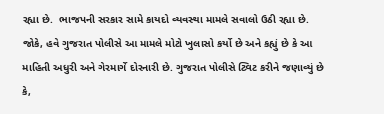રહ્યા છે.  ભાજપની સરકાર સામે કાયદો વ્યવસ્થા મામલે સવાલો ઉઠી રહ્યા છે.  જોકે, હવે ગુજરાત પોલીસે આ મામલે મોટો ખુલાસો કર્યો છે અને કહ્યું છે કે આ માહિતી અધુરી અને ગેરમાર્ગે દોરનારી છે. ગુજરાત પોલીસે ટ્વિટ કરીને જણાવ્યું છે કે,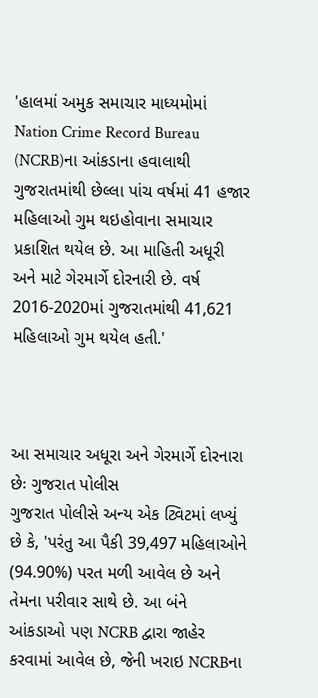'હાલમાં અમુક સમાચાર માધ્યમોમાં Nation Crime Record Bureau (NCRB)ના આંકડાના હવાલાથી ગુજરાતમાંથી છેલ્લા પાંચ વર્ષમાં 41 હજાર મહિલાઓ ગુમ થઇહોવાના સમાચાર પ્રકાશિત થયેલ છે. આ માહિતી અધૂરી અને માટે ગેરમાર્ગે દોરનારી છે. વર્ષ 2016-2020માં ગુજરાતમાંથી 41,621 મહિલાઓ ગુમ થયેલ હતી.'



આ સમાચાર અધૂરા અને ગેરમાર્ગે દોરનારા છેઃ ગુજરાત પોલીસ
ગુજરાત પોલીસે અન્ય એક ટ્વિટમાં લખ્યું છે કે, 'પરંતુ આ પૈકી 39,497 મહિલાઓને (94.90%) પરત મળી આવેલ છે અને તેમના પરીવાર સાથે છે. આ બંને આંકડાઓ પણ NCRB દ્વારા જાહેર કરવામાં આવેલ છે, જેની ખરાઇ NCRBના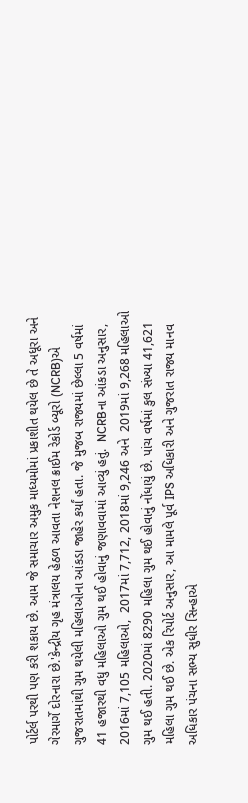પોર્ટર્લ પરથી પણ કરી શકાય છે. આમ જે સમાચાર અમુક માધ્યમોમાં પ્રકાશીત થયેલ છે તે અધૂરા અને ગેરમાર્ગે દોરનારા છે.'કેન્દ્રીય ગૃહ મંત્રાલય હેઠળ આવતા નેશનલ ક્રાઈમ રેકોર્ડ બ્યૂરો (NCRB)એ ગુજરાતમાંથી ગુમ થયેલી મહિલાઓના આંકડા જાહેર કર્યાં હતા. જે મુજબ રાજ્યમાં છેલ્લા 5 વર્ષમાં 41 હજારથી વધુ મહિલાઓ ગુમ થઈ હોવાનું જણાવવામાં આવ્યું હતું.  NCRBના આંકડા અનુસાર, 2016માં 7,105 મહિલાઓ,  2017માં 7,712, 2018માં 9,246 અને  2019માં 9,268 મહિલાઓ ગુમ થઈ હતી. 2020માં 8290 મહિલા ગુમ થઈ હોવાનું નોંધાયું છે. પાંચ વર્ષમાં કુલ સંખ્યા 41,621 મહિલા ગુમ થઈ છે. એક રિપોર્ટ અનુસાર, આ મામલે પૂર્વ IPS અધિકારી અને ગુજરાત રાજ્ય માનવ અધિકાર પંચના સભ્ય સુધીર સિન્હાએ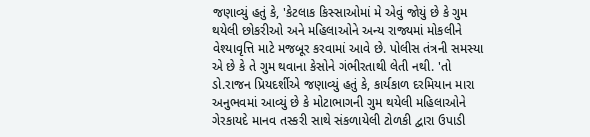જણાવ્યું હતું કે, 'કેટલાક કિસ્સાઓમાં મે એવું જોયું છે કે ગુમ થયેલી છોકરીઓ અને મહિલાઓને અન્ય રાજ્યમાં મોકલીને વેશ્યાવૃત્તિ માટે મજબૂર કરવામાં આવે છે. પોલીસ તંત્રની સમસ્યા એ છે કે તે ગુમ થવાના કેસોને ગંભીરતાથી લેતી નથી. 'તો ડો.રાજન પ્રિયદર્શીએ જણાવ્યું હતું કે, કાર્યકાળ દરમિયાન મારા અનુભવમાં આવ્યું છે કે મોટાભાગની ગુમ થયેલી મહિલાઓને ગેરકાયદે માનવ તસ્કરી સાથે સંકળાયેલી ટોળકી દ્વારા ઉપાડી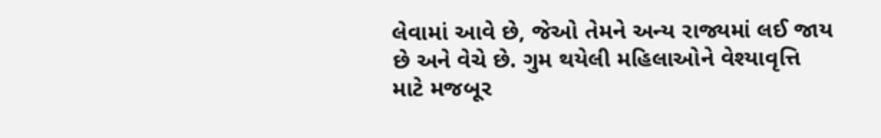લેવામાં આવે છે, જેઓ તેમને અન્ય રાજ્યમાં લઈ જાય છે અને વેચે છે. ગુમ થયેલી મહિલાઓને વેશ્યાવૃત્તિ માટે મજબૂર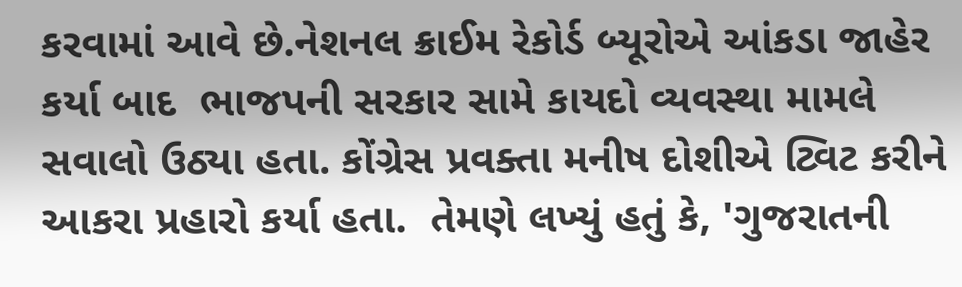કરવામાં આવે છે.નેશનલ ક્રાઈમ રેકોર્ડ બ્યૂરોએ આંકડા જાહેર કર્યા બાદ  ભાજપની સરકાર સામે કાયદો વ્યવસ્થા મામલે સવાલો ઉઠ્યા હતા. કોંગ્રેસ પ્રવક્તા મનીષ દોશીએ ટ્વિટ કરીને  આકરા પ્રહારો કર્યા હતા.  તેમણે લખ્યું હતું કે, 'ગુજરાતની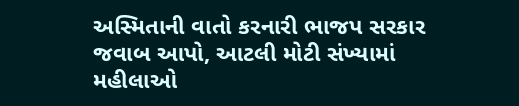અસ્મિતાની વાતો કરનારી ભાજપ સરકાર જવાબ આપો, આટલી મોટી સંખ્યામાં મહીલાઓ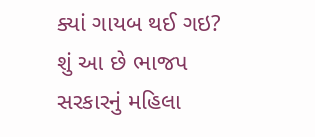ક્યાં ગાયબ થઈ ગઇ? શું આ છે ભાજપ સરકારનું મહિલા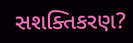સશક્તિકરણ?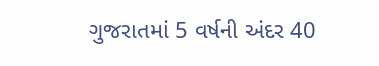ગુજરાતમાં 5 વર્ષની અંદર 40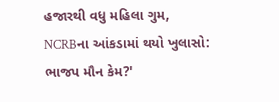હજારથી વધુ મહિલા ગુમ, NCRBના આંકડામાં થયો ખુલાસો: ભાજપ મૌન કેમ?'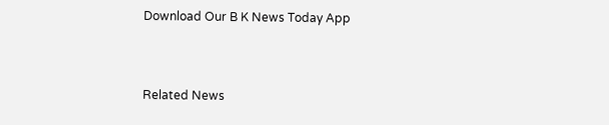Download Our B K News Today App



Related News